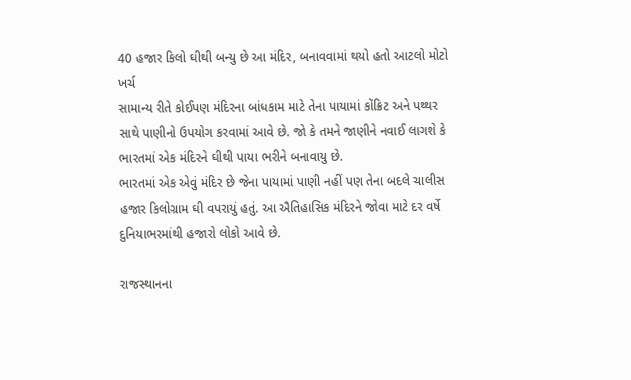40 હજાર કિલો ઘીથી બન્યુ છે આ મંદિર, બનાવવામાં થયો હતો આટલો મોટો ખર્ચ
સામાન્ય રીતે કોઈપણ મંદિરના બાંધકામ માટે તેના પાયામાં કોંક્રિટ અને પથ્થર સાથે પાણીનો ઉપયોગ કરવામાં આવે છે. જો કે તમને જાણીને નવાઈ લાગશે કે ભારતમાં એક મંદિરને ઘીથી પાયા ભરીને બનાવાયુ છે.
ભારતમાં એક એવું મંદિર છે જેના પાયામાં પાણી નહીં પણ તેના બદલે ચાલીસ હજાર કિલોગ્રામ ઘી વપરાયું હતું. આ ઐતિહાસિક મંદિરને જોવા માટે દર વર્ષે દુનિયાભરમાંથી હજારો લોકો આવે છે.

રાજસ્થાનના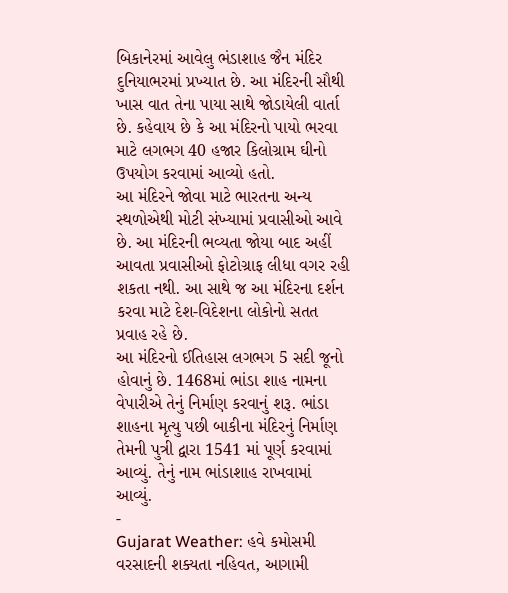બિકાનેરમાં આવેલુ ભંડાશાહ જૈન મંદિર દુનિયાભરમાં પ્રખ્યાત છે. આ મંદિરની સૌથી ખાસ વાત તેના પાયા સાથે જોડાયેલી વાર્તા છે. કહેવાય છે કે આ મંદિરનો પાયો ભરવા માટે લગભગ 40 હજાર કિલોગ્રામ ઘીનો ઉપયોગ કરવામાં આવ્યો હતો.
આ મંદિરને જોવા માટે ભારતના અન્ય સ્થળોએથી મોટી સંખ્યામાં પ્રવાસીઓ આવે છે. આ મંદિરની ભવ્યતા જોયા બાદ અહીં આવતા પ્રવાસીઓ ફોટોગ્રાફ લીધા વગર રહી શકતા નથી. આ સાથે જ આ મંદિરના દર્શન કરવા માટે દેશ-વિદેશના લોકોનો સતત પ્રવાહ રહે છે.
આ મંદિરનો ઈતિહાસ લગભગ 5 સદી જૂનો હોવાનું છે. 1468માં ભાંડા શાહ નામના વેપારીએ તેનું નિર્માણ કરવાનું શરૂ. ભાંડા શાહના મૃત્યુ પછી બાકીના મંદિરનું નિર્માણ તેમની પુત્રી દ્વારા 1541 માં પૂર્ણ કરવામાં આવ્યું. તેનું નામ ભાંડાશાહ રાખવામાં આવ્યું.
-
Gujarat Weather: હવે કમોસમી વરસાદની શક્યતા નહિવત, આગામી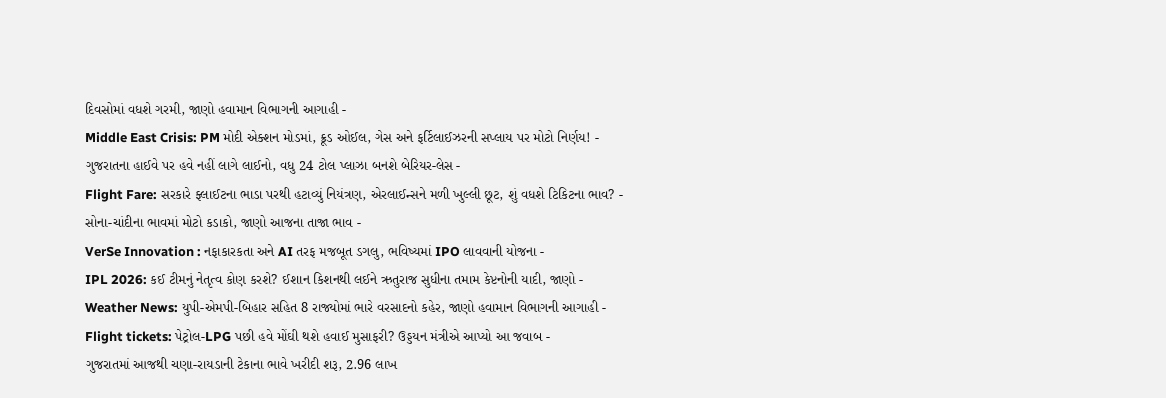દિવસોમાં વધશે ગરમી, જાણો હવામાન વિભાગની આગાહી -
Middle East Crisis: PM મોદી એક્શન મોડમાં, ક્રૂડ ઓઈલ, ગેસ અને ફર્ટિલાઈઝરની સપ્લાય પર મોટો નિર્ણય! -
ગુજરાતના હાઈવે પર હવે નહીં લાગે લાઈનો, વધુ 24 ટોલ પ્લાઝા બનશે બેરિયર-લેસ -
Flight Fare: સરકારે ફ્લાઈટના ભાડા પરથી હટાવ્યું નિયંત્રણ, એરલાઈન્સને મળી ખુલ્લી છૂટ, શું વધશે ટિકિટના ભાવ? -
સોના-ચાંદીના ભાવમાં મોટો કડાકો, જાણો આજના તાજા ભાવ -
VerSe Innovation : નફાકારકતા અને AI તરફ મજબૂત ડગલુ, ભવિષ્યમાં IPO લાવવાની યોજના -
IPL 2026: કઈ ટીમનું નેતૃત્વ કોણ કરશે? ઈશાન કિશનથી લઈને ઋતુરાજ સુધીના તમામ કેપ્ટનોની યાદી, જાણો -
Weather News: યુપી-એમપી-બિહાર સહિત 8 રાજ્યોમાં ભારે વરસાદનો કહેર, જાણો હવામાન વિભાગની આગાહી -
Flight tickets: પેટ્રોલ-LPG પછી હવે મોંઘી થશે હવાઈ મુસાફરી? ઉડ્ડયન મંત્રીએ આપ્યો આ જવાબ -
ગુજરાતમાં આજથી ચણા-રાયડાની ટેકાના ભાવે ખરીદી શરૂ, 2.96 લાખ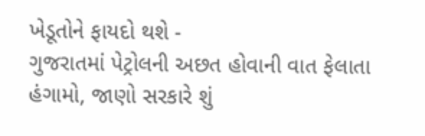ખેડૂતોને ફાયદો થશે -
ગુજરાતમાં પેટ્રોલની અછત હોવાની વાત ફેલાતા હંગામો, જાણો સરકારે શું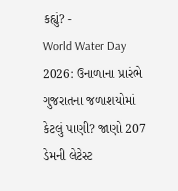કહ્યું? -
World Water Day 2026: ઉનાળાના પ્રારંભે ગુજરાતના જળાશયોમાં કેટલું પાણી? જાણો 207 ડેમની લેટેસ્ટ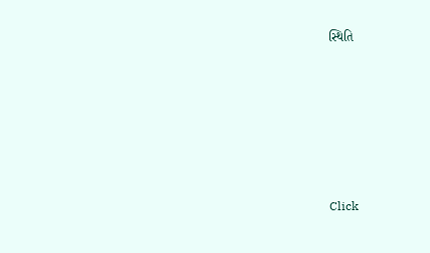સ્થિતિ








Click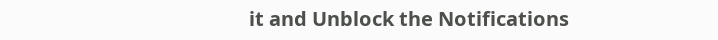it and Unblock the Notifications